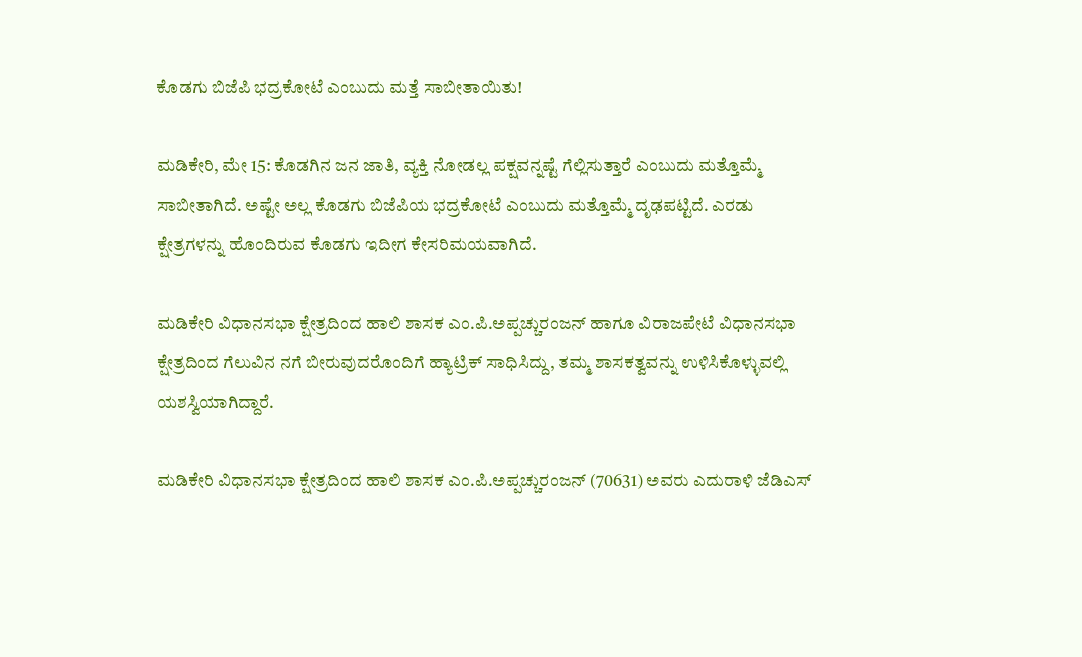ಕೊಡಗು ಬಿಜೆಪಿ ಭದ್ರಕೋಟೆ ಎಂಬುದು ಮತ್ತೆ ಸಾಬೀತಾಯಿತು!

ಮಡಿಕೇರಿ, ಮೇ 15: ಕೊಡಗಿನ ಜನ ಜಾತಿ, ವ್ಯಕ್ತಿ ನೋಡಲ್ಲ ಪಕ್ಷವನ್ನಷ್ಟೆ ಗೆಲ್ಲಿಸುತ್ತಾರೆ ಎಂಬುದು ಮತ್ತೊಮ್ಮೆ ಸಾಬೀತಾಗಿದೆ. ಅಷ್ಟೇ ಅಲ್ಲ ಕೊಡಗು ಬಿಜೆಪಿಯ ಭದ್ರಕೋಟೆ ಎಂಬುದು ಮತ್ತೊಮ್ಮೆ ದೃಢಪಟ್ಟಿದೆ. ಎರಡು ಕ್ಷೇತ್ರಗಳನ್ನು ಹೊಂದಿರುವ ಕೊಡಗು ಇದೀಗ ಕೇಸರಿಮಯವಾಗಿದೆ.

ಮಡಿಕೇರಿ ವಿಧಾನಸಭಾ ಕ್ಷೇತ್ರದಿಂದ ಹಾಲಿ ಶಾಸಕ ಎಂ.ಪಿ.ಅಪ್ಪಚ್ಚುರಂಜನ್ ಹಾಗೂ ವಿರಾಜಪೇಟೆ ವಿಧಾನಸಭಾ ಕ್ಷೇತ್ರದಿಂದ ಗೆಲುವಿನ ನಗೆ ಬೀರುವುದರೊಂದಿಗೆ ಹ್ಯಾಟ್ರಿಕ್ ಸಾಧಿಸಿದ್ದು, ತಮ್ಮ ಶಾಸಕತ್ವವನ್ನು ಉಳಿಸಿಕೊಳ್ಳುವಲ್ಲಿ ಯಶಸ್ವಿಯಾಗಿದ್ದಾರೆ.

ಮಡಿಕೇರಿ ವಿಧಾನಸಭಾ ಕ್ಷೇತ್ರದಿಂದ ಹಾಲಿ ಶಾಸಕ ಎಂ.ಪಿ.ಅಪ್ಪಚ್ಚುರಂಜನ್ (70631) ಅವರು ಎದುರಾಳಿ ಜೆಡಿಎಸ್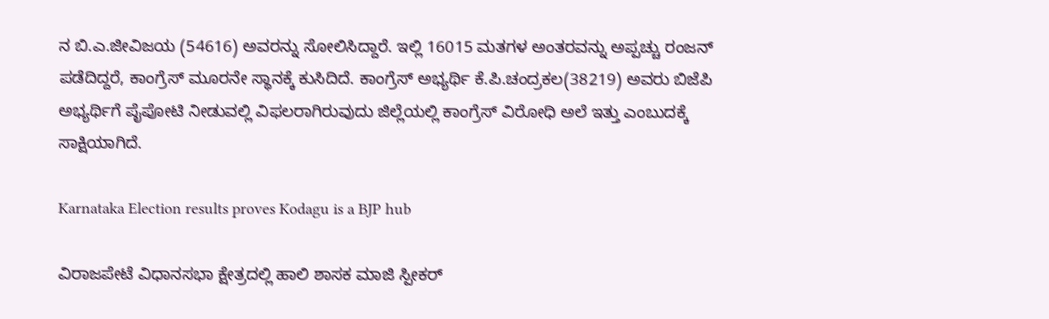ನ ಬಿ.ಎ.ಜೀವಿಜಯ (54616) ಅವರನ್ನು ಸೋಲಿಸಿದ್ದಾರೆ. ಇಲ್ಲಿ 16015 ಮತಗಳ ಅಂತರವನ್ನು ಅಪ್ಪಚ್ಚು ರಂಜನ್ ಪಡೆದಿದ್ದರೆ, ಕಾಂಗ್ರೆಸ್ ಮೂರನೇ ಸ್ಥಾನಕ್ಕೆ ಕುಸಿದಿದೆ. ಕಾಂಗ್ರೆಸ್ ಅಭ್ಯರ್ಥಿ ಕೆ.ಪಿ.ಚಂದ್ರಕಲ(38219) ಅವರು ಬಿಜೆಪಿ ಅಭ್ಯರ್ಥಿಗೆ ಪೈಪೋಟಿ ನೀಡುವಲ್ಲಿ ವಿಫಲರಾಗಿರುವುದು ಜಿಲ್ಲೆಯಲ್ಲಿ ಕಾಂಗ್ರೆಸ್ ವಿರೋಧಿ ಅಲೆ ಇತ್ತು ಎಂಬುದಕ್ಕೆ ಸಾಕ್ಷಿಯಾಗಿದೆ.

Karnataka Election results proves Kodagu is a BJP hub

ವಿರಾಜಪೇಟೆ ವಿಧಾನಸಭಾ ಕ್ಷೇತ್ರದಲ್ಲಿ ಹಾಲಿ ಶಾಸಕ ಮಾಜಿ ಸ್ಪೀಕರ್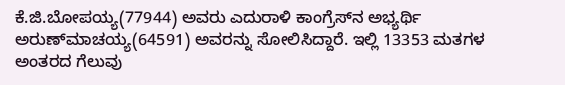ಕೆ.ಜಿ.ಬೋಪಯ್ಯ(77944) ಅವರು ಎದುರಾಳಿ ಕಾಂಗ್ರೆಸ್‍ನ ಅಭ್ಯರ್ಥಿ ಅರುಣ್‍ಮಾಚಯ್ಯ(64591) ಅವರನ್ನು ಸೋಲಿಸಿದ್ದಾರೆ. ಇಲ್ಲಿ 13353 ಮತಗಳ ಅಂತರದ ಗೆಲುವು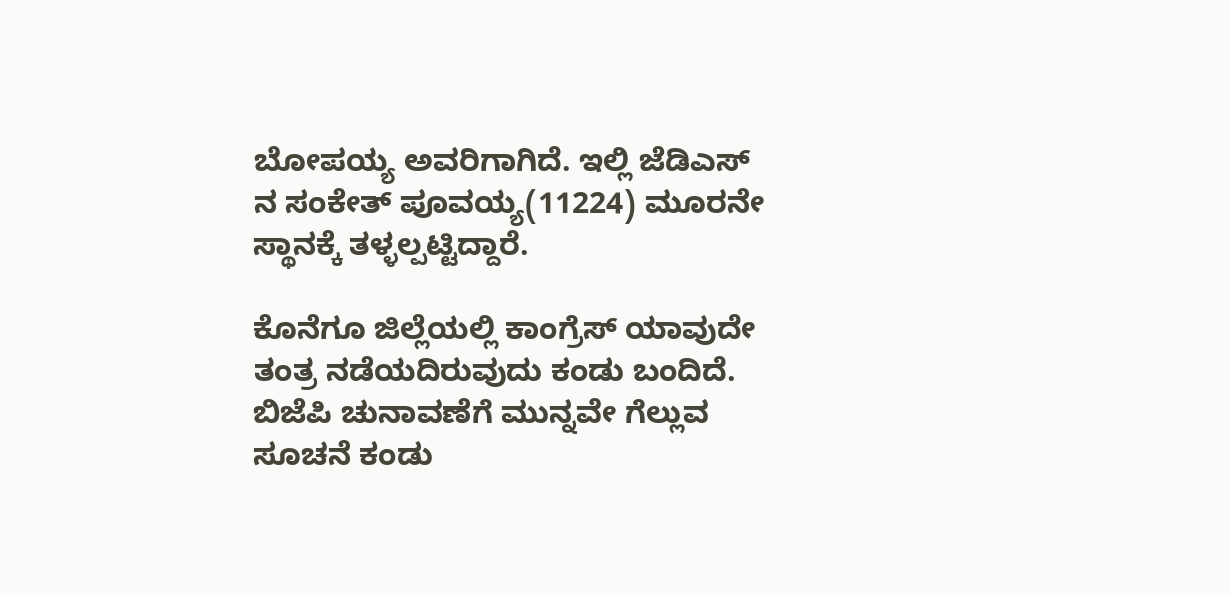ಬೋಪಯ್ಯ ಅವರಿಗಾಗಿದೆ. ಇಲ್ಲಿ ಜೆಡಿಎಸ್ ನ ಸಂಕೇತ್ ಪೂವಯ್ಯ(11224) ಮೂರನೇ ಸ್ಥಾನಕ್ಕೆ ತಳ್ಳಲ್ಪಟ್ಟಿದ್ದಾರೆ.

ಕೊನೆಗೂ ಜಿಲ್ಲೆಯಲ್ಲಿ ಕಾಂಗ್ರೆಸ್ ಯಾವುದೇ ತಂತ್ರ ನಡೆಯದಿರುವುದು ಕಂಡು ಬಂದಿದೆ. ಬಿಜೆಪಿ ಚುನಾವಣೆಗೆ ಮುನ್ನವೇ ಗೆಲ್ಲುವ ಸೂಚನೆ ಕಂಡು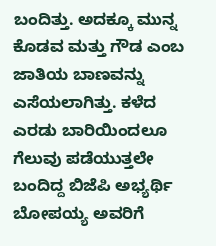ಬಂದಿತ್ತು. ಅದಕ್ಕೂ ಮುನ್ನ ಕೊಡವ ಮತ್ತು ಗೌಡ ಎಂಬ ಜಾತಿಯ ಬಾಣವನ್ನು ಎಸೆಯಲಾಗಿತ್ತು. ಕಳೆದ ಎರಡು ಬಾರಿಯಿಂದಲೂ ಗೆಲುವು ಪಡೆಯುತ್ತಲೇ ಬಂದಿದ್ದ ಬಿಜೆಪಿ ಅಭ್ಯರ್ಥಿ ಬೋಪಯ್ಯ ಅವರಿಗೆ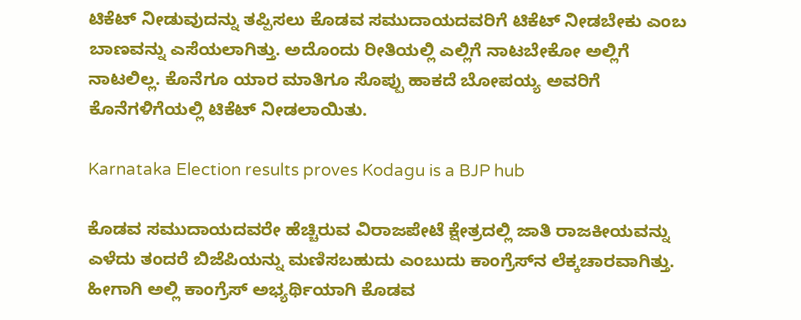ಟಿಕೆಟ್ ನೀಡುವುದನ್ನು ತಪ್ಪಿಸಲು ಕೊಡವ ಸಮುದಾಯದವರಿಗೆ ಟಿಕೆಟ್ ನೀಡಬೇಕು ಎಂಬ ಬಾಣವನ್ನು ಎಸೆಯಲಾಗಿತ್ತು. ಅದೊಂದು ರೀತಿಯಲ್ಲಿ ಎಲ್ಲಿಗೆ ನಾಟಬೇಕೋ ಅಲ್ಲಿಗೆ ನಾಟಲಿಲ್ಲ. ಕೊನೆಗೂ ಯಾರ ಮಾತಿಗೂ ಸೊಪ್ಪು ಹಾಕದೆ ಬೋಪಯ್ಯ ಅವರಿಗೆ ಕೊನೆಗಳಿಗೆಯಲ್ಲಿ ಟಿಕೆಟ್ ನೀಡಲಾಯಿತು.

Karnataka Election results proves Kodagu is a BJP hub

ಕೊಡವ ಸಮುದಾಯದವರೇ ಹೆಚ್ಚಿರುವ ವಿರಾಜಪೇಟೆ ಕ್ಷೇತ್ರದಲ್ಲಿ ಜಾತಿ ರಾಜಕೀಯವನ್ನು ಎಳೆದು ತಂದರೆ ಬಿಜೆಪಿಯನ್ನು ಮಣಿಸಬಹುದು ಎಂಬುದು ಕಾಂಗ್ರೆಸ್‍ನ ಲೆಕ್ಕಚಾರವಾಗಿತ್ತು. ಹೀಗಾಗಿ ಅಲ್ಲಿ ಕಾಂಗ್ರೆಸ್ ಅಭ್ಯರ್ಥಿಯಾಗಿ ಕೊಡವ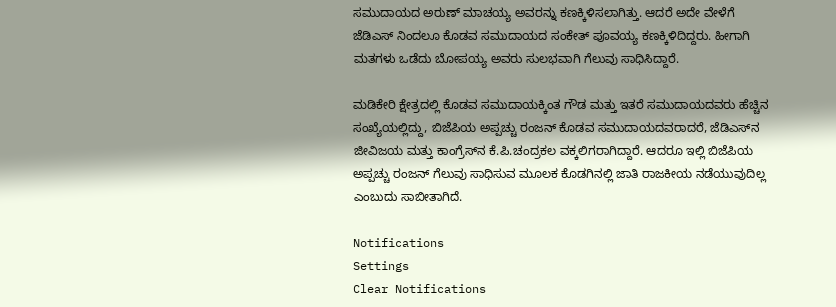ಸಮುದಾಯದ ಅರುಣ್ ಮಾಚಯ್ಯ ಅವರನ್ನು ಕಣಕ್ಕಿಳಿಸಲಾಗಿತ್ತು. ಆದರೆ ಅದೇ ವೇಳೆಗೆ ಜೆಡಿಎಸ್ ನಿಂದಲೂ ಕೊಡವ ಸಮುದಾಯದ ಸಂಕೇತ್ ಪೂವಯ್ಯ ಕಣಕ್ಕಿಳಿದಿದ್ದರು. ಹೀಗಾಗಿ ಮತಗಳು ಒಡೆದು ಬೋಪಯ್ಯ ಅವರು ಸುಲಭವಾಗಿ ಗೆಲುವು ಸಾಧಿಸಿದ್ದಾರೆ.

ಮಡಿಕೇರಿ ಕ್ಷೇತ್ರದಲ್ಲಿ ಕೊಡವ ಸಮುದಾಯಕ್ಕಿಂತ ಗೌಡ ಮತ್ತು ಇತರೆ ಸಮುದಾಯದವರು ಹೆಚ್ಚಿನ ಸಂಖ್ಯೆಯಲ್ಲಿದ್ದು, ಬಿಜೆಪಿಯ ಅಪ್ಪಚ್ಚು ರಂಜನ್ ಕೊಡವ ಸಮುದಾಯದವರಾದರೆ, ಜೆಡಿಎಸ್‍ನ ಜೀವಿಜಯ ಮತ್ತು ಕಾಂಗ್ರೆಸ್‍ನ ಕೆ.ಪಿ.ಚಂದ್ರಕಲ ವಕ್ಕಲಿಗರಾಗಿದ್ದಾರೆ. ಆದರೂ ಇಲ್ಲಿ ಬಿಜೆಪಿಯ ಅಪ್ಪಚ್ಚು ರಂಜನ್ ಗೆಲುವು ಸಾಧಿಸುವ ಮೂಲಕ ಕೊಡಗಿನಲ್ಲಿ ಜಾತಿ ರಾಜಕೀಯ ನಡೆಯುವುದಿಲ್ಲ ಎಂಬುದು ಸಾಬೀತಾಗಿದೆ.

Notifications
Settings
Clear Notifications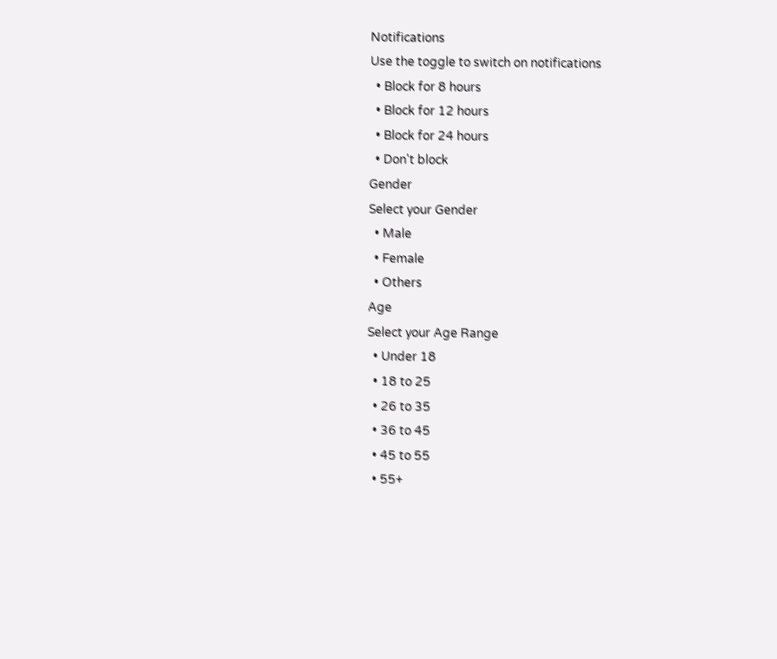Notifications
Use the toggle to switch on notifications
  • Block for 8 hours
  • Block for 12 hours
  • Block for 24 hours
  • Don't block
Gender
Select your Gender
  • Male
  • Female
  • Others
Age
Select your Age Range
  • Under 18
  • 18 to 25
  • 26 to 35
  • 36 to 45
  • 45 to 55
  • 55+